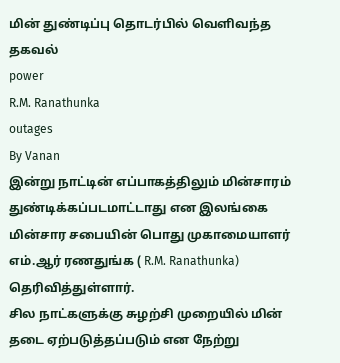மின் துண்டிப்பு தொடர்பில் வெளிவந்த தகவல்
power
R.M. Ranathunka
outages
By Vanan
இன்று நாட்டின் எப்பாகத்திலும் மின்சாரம் துண்டிக்கப்படமாட்டாது என இலங்கை மின்சார சபையின் பொது முகாமையாளர் எம்.ஆர் ரணதுங்க ( R.M. Ranathunka) தெரிவித்துள்ளார்.
சில நாட்களுக்கு சுழற்சி முறையில் மின் தடை ஏற்படுத்தப்படும் என நேற்று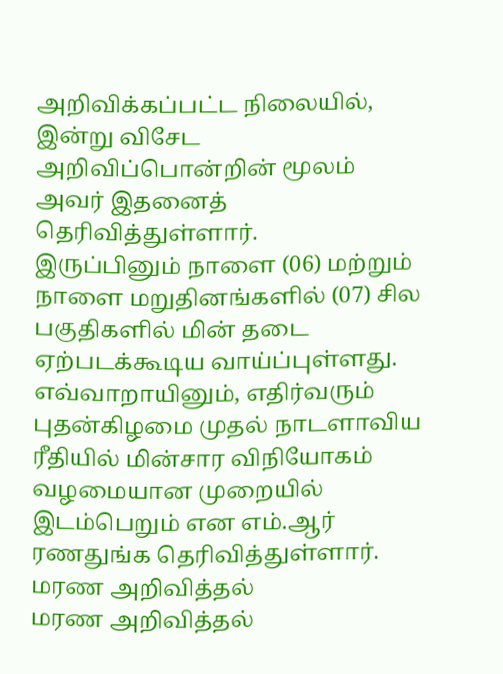அறிவிக்கப்பட்ட நிலையில், இன்று விசேட அறிவிப்பொன்றின் மூலம் அவர் இதனைத் தெரிவித்துள்ளார்.
இருப்பினும் நாளை (06) மற்றும் நாளை மறுதினங்களில் (07) சில பகுதிகளில் மின் தடை ஏற்படக்கூடிய வாய்ப்புள்ளது.
எவ்வாறாயினும், எதிர்வரும் புதன்கிழமை முதல் நாடளாவிய ரீதியில் மின்சார விநியோகம் வழமையான முறையில் இடம்பெறும் என எம்.ஆர் ரணதுங்க தெரிவித்துள்ளார்.
மரண அறிவித்தல்
மரண அறிவித்தல்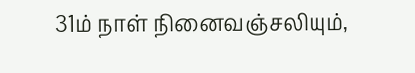31ம் நாள் நினைவஞ்சலியும்,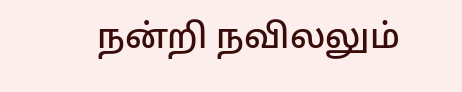நன்றி நவிலலும்